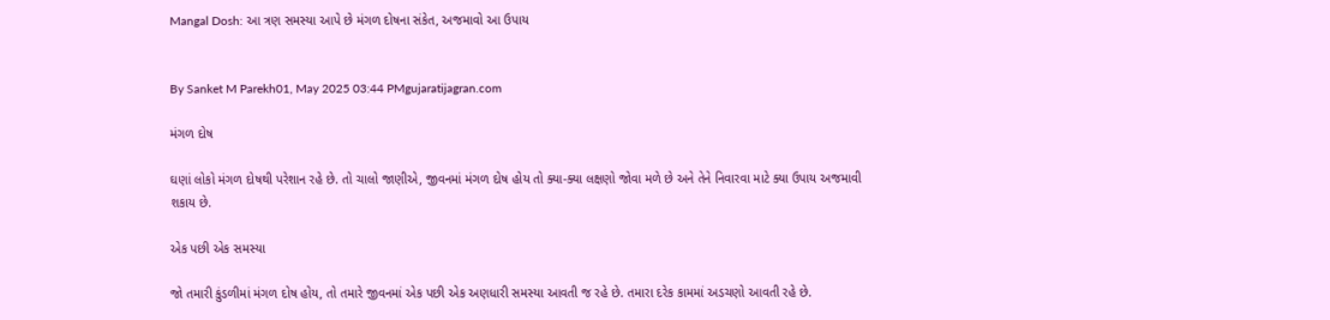Mangal Dosh: આ ત્રણ સમસ્યા આપે છે મંગળ દોષના સંકેત, અજમાવો આ ઉપાય


By Sanket M Parekh01, May 2025 03:44 PMgujaratijagran.com

મંગળ દોષ

ઘણાં લોકો મંગળ દોષથી પરેશાન રહે છે. તો ચાલો જાણીએ, જીવનમાં મંગળ દોષ હોય તો ક્યા-ક્યા લક્ષણો જોવા મળે છે અને તેને નિવારવા માટે ક્યા ઉપાય અજમાવી શકાય છે.

એક પછી એક સમસ્યા

જો તમારી કુંડળીમાં મંગળ દોષ હોય, તો તમારે જીવનમાં એક પછી એક અણધારી સમસ્યા આવતી જ રહે છે. તમારા દરેક કામમાં અડચણો આવતી રહે છે.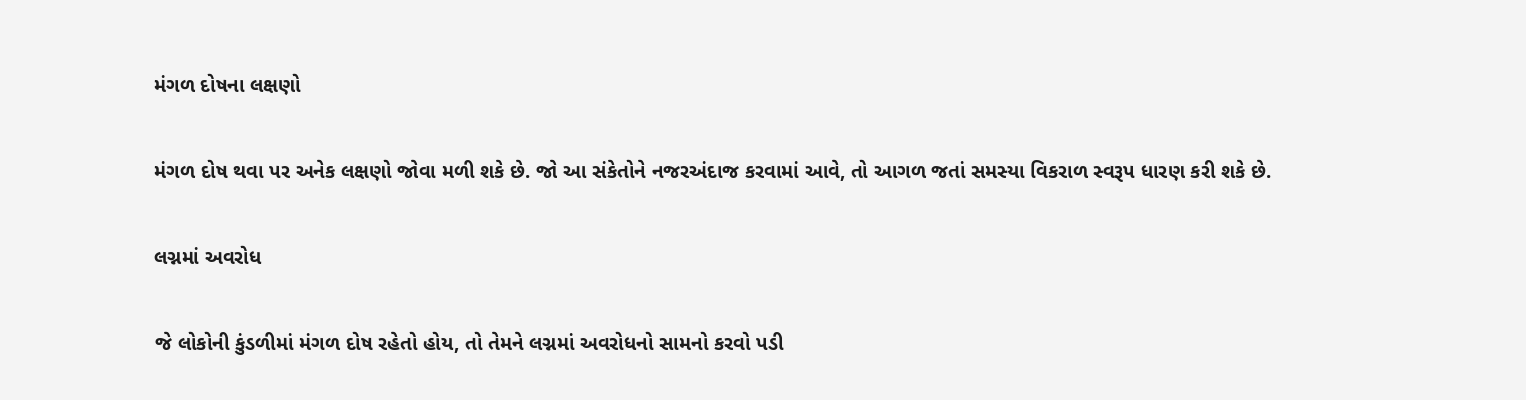મંગળ દોષના લક્ષણો

મંગળ દોષ થવા પર અનેક લક્ષણો જોવા મળી શકે છે. જો આ સંકેતોને નજરઅંદાજ કરવામાં આવે, તો આગળ જતાં સમસ્યા વિકરાળ સ્વરૂપ ધારણ કરી શકે છે.

લગ્નમાં અવરોધ

જે લોકોની કુંડળીમાં મંગળ દોષ રહેતો હોય, તો તેમને લગ્નમાં અવરોધનો સામનો કરવો પડી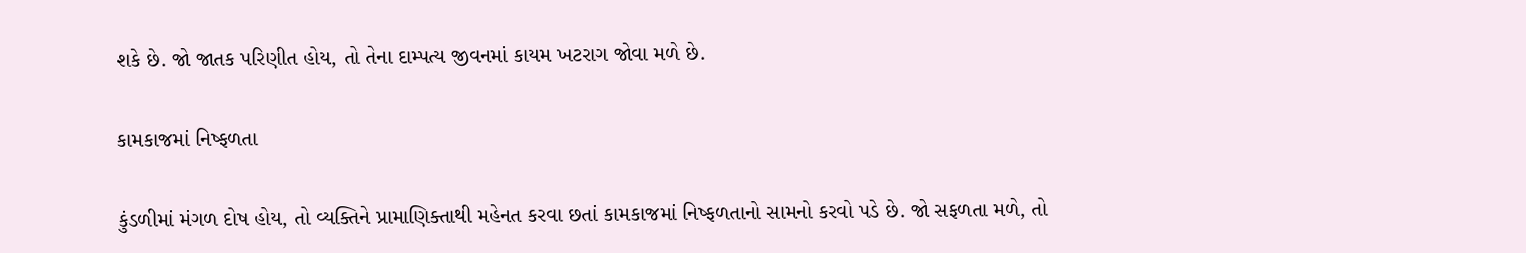શકે છે. જો જાતક પરિણીત હોય, તો તેના દામ્પત્ય જીવનમાં કાયમ ખટરાગ જોવા મળે છે.

કામકાજમાં નિષ્ફળતા

કુંડળીમાં મંગળ દોષ હોય, તો વ્યક્તિને પ્રામાણિક્તાથી મહેનત કરવા છતાં કામકાજમાં નિષ્ફળતાનો સામનો કરવો પડે છે. જો સફળતા મળે, તો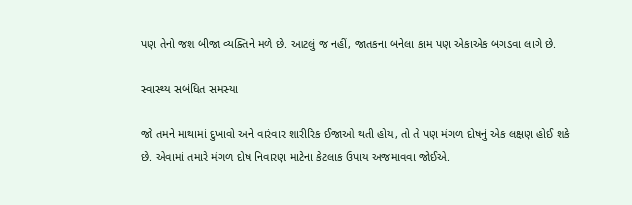પણ તેનો જશ બીજા વ્યક્તિને મળે છે. આટલું જ નહીં, જાતકના બનેલા કામ પણ એકાએક બગડવા લાગે છે.

સ્વાસ્થ્ય સબંધિત સમસ્યા

જો તમને માથામાં દુખાવો અને વારંવાર શારીરિક ઈજાઓ થતી હોય, તો તે પણ મંગળ દોષનું એક લક્ષણ હોઈ શકે છે. એવામાં તમારે મંગળ દોષ નિવારણ માટેના કેટલાક ઉપાય અજમાવવા જોઈએ.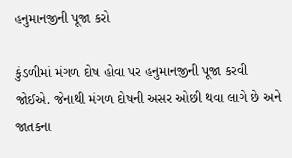હનુમાનજીની પૂજા કરો

કુંડળીમાં મંગળ દોષ હોવા પર હનુમાનજીની પૂજા કરવી જોઈએ. જેનાથી મંગળ દોષની અસર ઓછી થવા લાગે છે અને જાતકના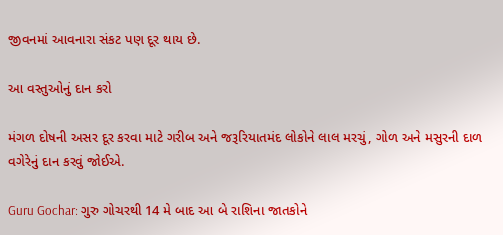જીવનમાં આવનારા સંકટ પણ દૂર થાય છે.

આ વસ્તુઓનું દાન કરો

મંગળ દોષની અસર દૂર કરવા માટે ગરીબ અને જરૂરિયાતમંદ લોકોને લાલ મરચું, ગોળ અને મસુરની દાળ વગેરેનું દાન કરવું જોઈએ.

Guru Gochar: ગુરુ ગોચરથી 14 મે બાદ આ બે રાશિના જાતકોને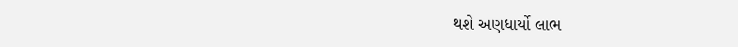થશે અણધાર્યો લાભ